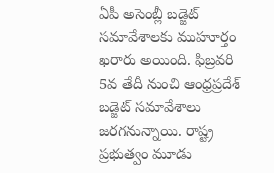ఏపీ అసెంబ్లీ బడ్జెట్ సమావేశాలకు ముహూర్తం ఖరారు అయింది. ఫిబ్రవరి 5వ తేదీ నుంచి ఆంధ్రప్రదేశ్ బడ్జెట్ సమావేశాలు జరగనున్నాయి. రాష్ట్ర ప్రభుత్వం మూడు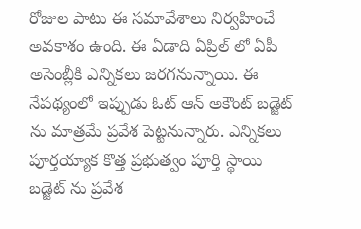రోజుల పాటు ఈ సమావేశాలు నిర్వహించే అవకాశం ఉంది. ఈ ఏడాది ఏప్రిల్ లో ఏపీ అసెంబ్లీకి ఎన్నికలు జరగనున్నాయి. ఈ నేపథ్యంలో ఇప్పుడు ఓట్ ఆన్ అకౌంట్ బడ్జెట్ ను మాత్రమే ప్రవేశ పెట్టనున్నారు. ఎన్నికలు పూర్తయ్యాక కొత్త ప్రభుత్వం పూర్తి స్థాయి బడ్జెట్ ను ప్రవేశ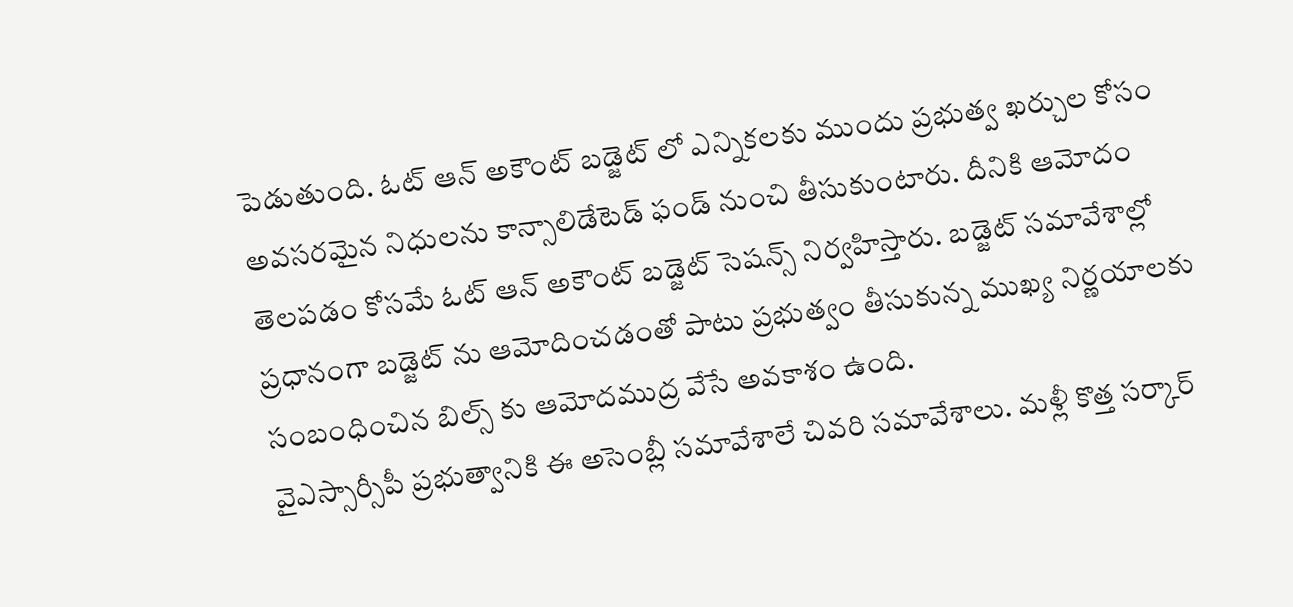పెడుతుంది. ఓట్ ఆన్ అకౌంట్ బడ్జెట్ లో ఎన్నికలకు ముందు ప్రభుత్వ ఖర్చుల కోసం అవసరమైన నిధులను కాన్సాలిడేటెడ్ ఫండ్ నుంచి తీసుకుంటారు. దీనికి ఆమోదం తెలపడం కోసమే ఓట్ ఆన్ అకౌంట్ బడ్జెట్ సెషన్స్ నిర్వహిస్తారు. బడ్జెట్ సమావేశాల్లో ప్రధానంగా బడ్జెట్ ను ఆమోదించడంతో పాటు ప్రభుత్వం తీసుకున్న ముఖ్య నిర్ణయాలకు సంబంధించిన బిల్స్ కు ఆమోదముద్ర వేసే అవకాశం ఉంది.
వైఎస్సార్సీపీ ప్రభుత్వానికి ఈ అసెంబ్లీ సమావేశాలే చివరి సమావేశాలు. మళ్లీ కొత్త సర్కార్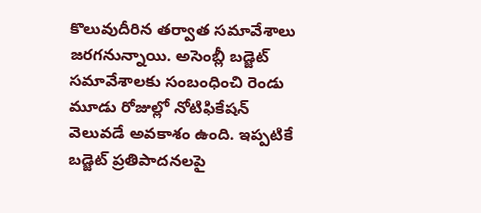కొలువుదీరిన తర్వాత సమావేశాలు జరగనున్నాయి. అసెంబ్లీ బడ్జెట్ సమావేశాలకు సంబంధించి రెండు మూడు రోజుల్లో నోటిఫికేషన్ వెలువడే అవకాశం ఉంది. ఇప్పటికే బడ్జెట్ ప్రతిపాదనలపై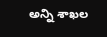అన్ని శాఖల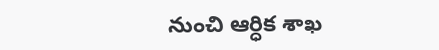నుంచి ఆర్ధిక శాఖ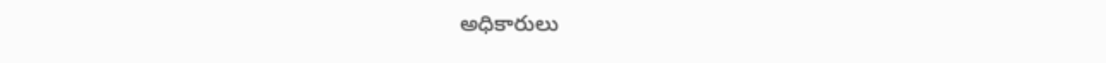అధికారులు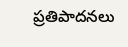ప్రతిపాదనలు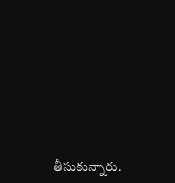తీసుకున్నారు.